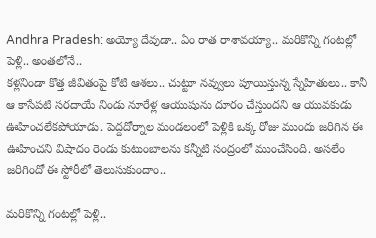Andhra Pradesh: అయ్యో దేవుడా.. ఏం రాత రాశావయ్యా.. మరికొన్ని గంటల్లో పెళ్లి.. అంతలోనే..
కళ్లనిండా కొత్త జీవితంపై కోటి ఆశలు.. చుట్టూ నవ్వులు పూయిస్తున్న స్నేహితులు.. కానీ ఆ కాసేపటి సరదాయే నిండు నూరేళ్ల ఆయుషును దూరం చేస్తుందని ఆ యువకుడు ఊహించలేకపోయాడు. పెద్దదోర్నాల మండలంలో పెళ్లికి ఒక్క రోజు ముందు జరిగిన ఈ ఊహించని విషాదం రెండు కుటుంబాలను కన్నీటి సంద్రంలో ముంచేసింది. అసలేం జరిగిందో ఈ స్టోరీలో తెలుసుకుందాం..

మరికొన్ని గంటల్లో పెళ్లి..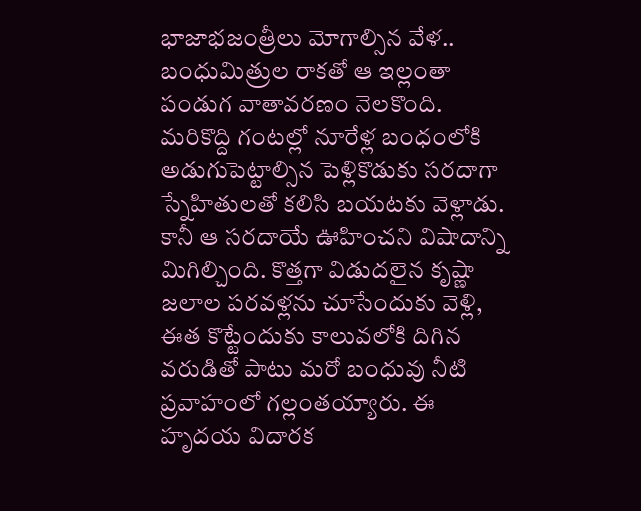భాజాభజంత్రీలు మోగాల్సిన వేళ.. బంధుమిత్రుల రాకతో ఆ ఇల్లంతా పండుగ వాతావరణం నెలకొంది. మరికొద్ది గంటల్లో నూరేళ్ల బంధంలోకి అడుగుపెట్టాల్సిన పెళ్లికొడుకు సరదాగా స్నేహితులతో కలిసి బయటకు వెళ్లాడు. కానీ ఆ సరదాయే ఊహించని విషాదాన్ని మిగిల్చింది. కొత్తగా విడుదలైన కృష్ణా జలాల పరవళ్లను చూసేందుకు వెళ్లి, ఈత కొట్టేందుకు కాలువలోకి దిగిన వరుడితో పాటు మరో బంధువు నీటి ప్రవాహంలో గల్లంతయ్యారు. ఈ హృదయ విదారక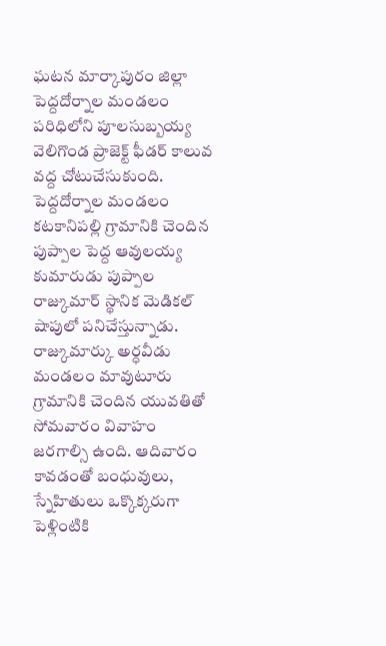ఘటన మార్కాపురం జిల్లా పెద్దదోర్నాల మండలం పరిధిలోని పూలసుబ్బయ్య వెలిగొండ ప్రాజెక్ట్ ఫీడర్ కాలువ వద్ద చోటుచేసుకుంది. పెద్దదోర్నాల మండలం కటకానిపల్లి గ్రామానికి చెందిన పుప్పాల పెద్ద ఆవులయ్య కుమారుడు పుప్పాల రాజ్కుమార్ స్థానిక మెడికల్ షాపులో పనిచేస్తున్నాడు. రాజ్కుమార్కు అర్ధవీడు మండలం మావుటూరు గ్రామానికి చెందిన యువతితో సోమవారం వివాహం జరగాల్సి ఉంది. ఆదివారం కావడంతో బంధువులు, స్నేహితులు ఒక్కొక్కరుగా పెళ్లింటికి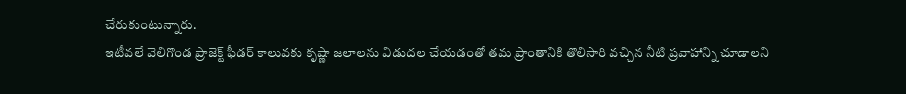చేరుకుంటున్నారు.
ఇటీవలే వెలిగొండ ప్రాజెక్ట్ ఫీడర్ కాలువకు కృష్ణా జలాలను విడుదల చేయడంతో తమ ప్రాంతానికి తొలిసారి వచ్చిన నీటి ప్రవాహాన్ని చూడాలని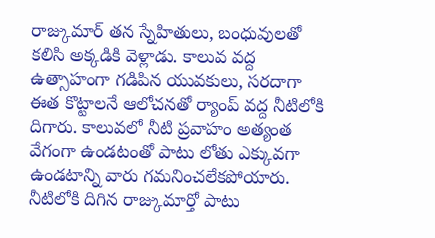రాజ్కుమార్ తన స్నేహితులు, బంధువులతో కలిసి అక్కడికి వెళ్లాడు. కాలువ వద్ద ఉత్సాహంగా గడిపిన యువకులు, సరదాగా ఈత కొట్టాలనే ఆలోచనతో ర్యాంప్ వద్ద నీటిలోకి దిగారు. కాలువలో నీటి ప్రవాహం అత్యంత వేగంగా ఉండటంతో పాటు లోతు ఎక్కువగా ఉండటాన్ని వారు గమనించలేకపోయారు. నీటిలోకి దిగిన రాజ్కుమార్తో పాటు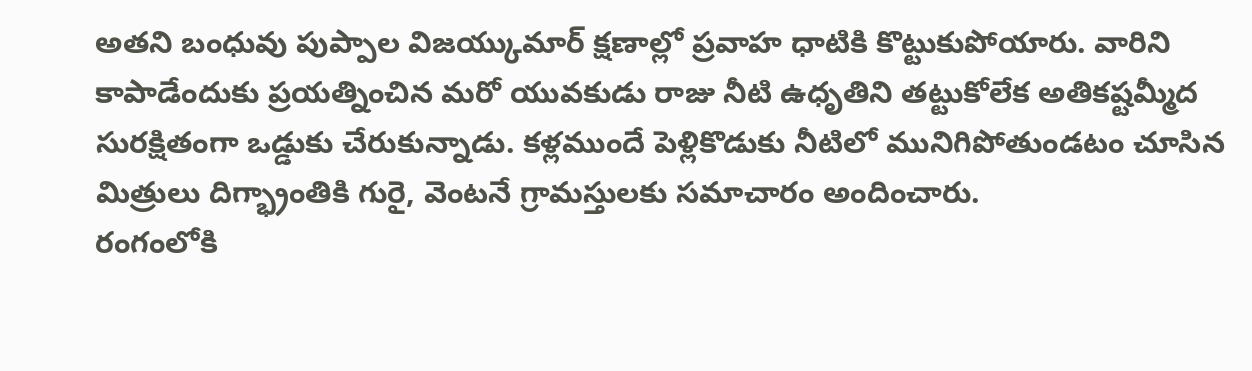అతని బంధువు పుప్పాల విజయ్కుమార్ క్షణాల్లో ప్రవాహ ధాటికి కొట్టుకుపోయారు. వారిని కాపాడేందుకు ప్రయత్నించిన మరో యువకుడు రాజు నీటి ఉధృతిని తట్టుకోలేక అతికష్టమ్మీద సురక్షితంగా ఒడ్డుకు చేరుకున్నాడు. కళ్లముందే పెళ్లికొడుకు నీటిలో మునిగిపోతుండటం చూసిన మిత్రులు దిగ్భ్రాంతికి గురై, వెంటనే గ్రామస్తులకు సమాచారం అందించారు.
రంగంలోకి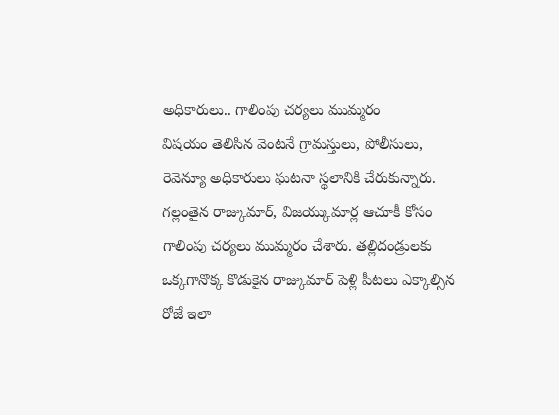అధికారులు.. గాలింపు చర్యలు ముమ్మరం
విషయం తెలిసిన వెంటనే గ్రామస్తులు, పోలీసులు, రెవెన్యూ అధికారులు ఘటనా స్థలానికి చేరుకున్నారు. గల్లంతైన రాజ్కుమార్, విజయ్కుమార్ల ఆచూకీ కోసం గాలింపు చర్యలు ముమ్మరం చేశారు. తల్లిదండ్రులకు ఒక్కగానొక్క కొడుకైన రాజ్కుమార్ పెళ్లి పీటలు ఎక్కాల్సిన రోజే ఇలా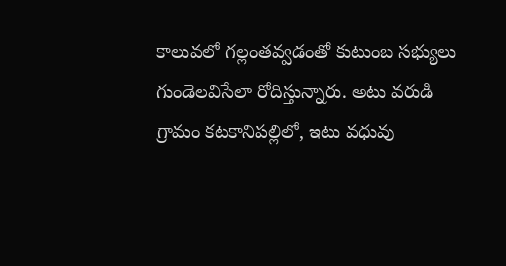కాలువలో గల్లంతవ్వడంతో కుటుంబ సభ్యులు గుండెలవిసేలా రోదిస్తున్నారు. అటు వరుడి గ్రామం కటకానిపల్లిలో, ఇటు వధువు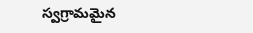స్వగ్రామమైన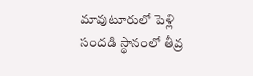మావుటూరులో పెళ్లి సందడి స్థానంలో తీవ్ర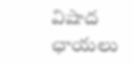విషాద ఛాయలు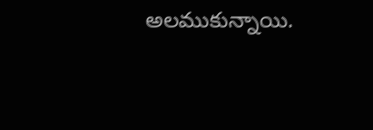అలముకున్నాయి.